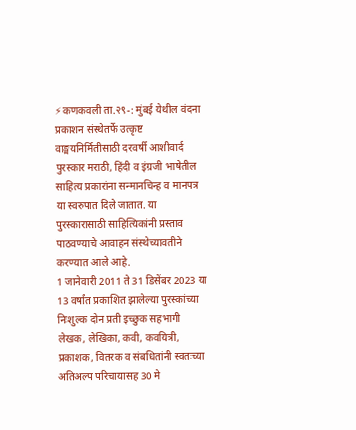⚡कणकवली ता.२९-: मुंबई येथील वंदना प्रकाशन संस्थेतर्फे उत्कृष्ट वाङ्मयनिर्मितीसाठी दरवर्षी आशीवार्द पुरस्कार मराठी, हिंदी व इंग्रजी भाषेतील साहित्य प्रकारांना सन्मानचिन्ह व मानपत्र या स्वरुपात दिले जातात. या पुरस्कारासाठी साहित्यिकांनी प्रस्ताव पाठवण्याचे आवाहन संस्थेच्यावतीने करण्यात आले आहे.
1 जानेवारी 2011 ते 31 डिसेंबर 2023 या 13 वर्षांत प्रकाशित झालेल्या पुरस्कांच्या निःशुल्क दोन प्रती इच्छुक सहभागी लेखक, लेखिका, कवी, कवयित्री, प्रकाशक, वितरक व संबधितांनी स्वतःच्या अतिअल्प परिचायासह 30 मे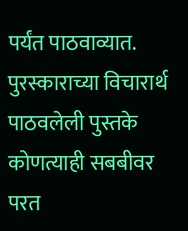पर्यंत पाठवाव्यात. पुरस्काराच्या विचारार्थ पाठवलेली पुस्तके कोणत्याही सबबीवर परत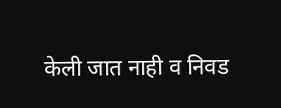केली जात नाही व निवड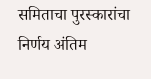समिताचा पुरस्कारांचा निर्णय अंतिम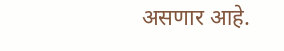असणार आहे.